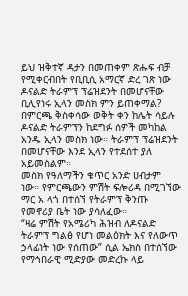ይህ ዝቅተኛ ዳታን በመጠቀም ጽሑፍ ብቻ የሚቀርብበት የቢቢሲ አማርኛ ድረ ገጽ ነው
ዶናልድ ትራምፕ ፕሬዝደንት በመሆናቸው ቢሊየነሩ ኢላን መስክ ምን ይጠቀማል?
በምርጫ ቅስቀሳው ወቅት ቀን ከሌት ሳይሉ ዶናልድ ትራምፕን ከደግፉ ሰዎች መካከል አንዱ ኢላን መስክ ነው። ትራምፕ ፕሬዝደንት በመሆናቸው እንደ ኢላን የተደሰተ ያለ አይመስልም።
መስክ የዓለማችን ቁጥር አንድ ሀብታም ነው። የምርጫውን ምሽት ፍሎሪዳ በሚገኘው ማር አ ላጎ በተሰኘ የትራምፕ ቅንጡ የመኖሪያ ቤት ነው ያሳለፈው።
“ዛሬ ምሽት የአሜሪካ ሕዝብ ለዶናልድ ትራምፕ ግልፅ የሆነ መልዕክት እና የለውጥ ኃላፊነት ነው የሰጠው” ሲል ኤክስ በተሰኘው የማኅበራዊ ሚድያው መድረኩ ላይ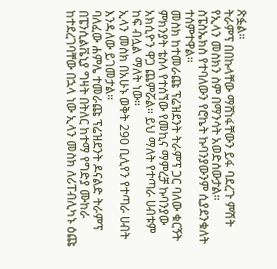ጽፏል።
ትራምፕ በበኩላቸው ማሸነፋቸውን ይፋ ባደረጉ ምሽት የኢላን መስክን ስም በማንሳት አወድሰውታል። ስፔስኤክስ የተባለውን የሮኬት ኩባንያውንም ሲያደንቁለት ተሰምተዋል።
መስክ ከተመራጩ ፕሬዝደንት ትራምፕ ጋር ባለው ቁርኝት ምክንያት ቴስላ የተሰኘው የመኪና ማምረቻ ኩባንያው አክሲዮን ዋጋ ጨምሯል። ይህ ማለት የተጣራ ሀብቱም ከፍ ብሏል ማለት ነው።
ኢላን መስክ በአሁኑ ወቅት 290 ቢሊየን የተጣራ ሀብት እንዳለው ይገመታል።
ባለፈው ሐምሌ ተመራጩ ፕሬዝደንት ዶናልድ ትራምፕ በፔንሲልቬኒያ ግዛት በትለር ከተማ የግድያ ሙከራ ከተደረገባቸው በኋላ ነው ኢላን መስክ ለሪፐብሊካኑ ዕጩ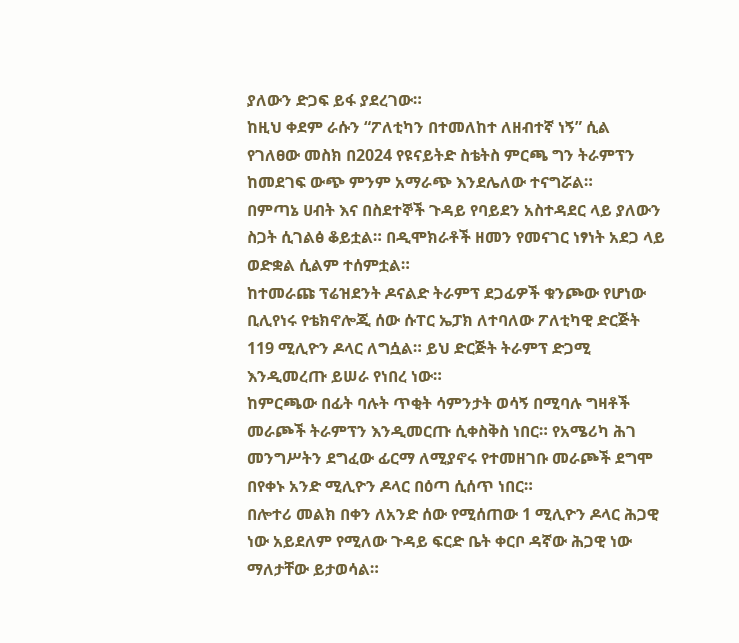ያለውን ድጋፍ ይፋ ያደረገው።
ከዚህ ቀደም ራሱን “ፖለቲካን በተመለከተ ለዘብተኛ ነኝ” ሲል የገለፀው መስክ በ2024 የዩናይትድ ስቴትስ ምርጫ ግን ትራምፕን ከመደገፍ ውጭ ምንም አማራጭ እንደሌለው ተናግሯል።
በምጣኔ ሀብት እና በስደተኞች ጉዳይ የባይደን አስተዳደር ላይ ያለውን ስጋት ሲገልፅ ቆይቷል። በዲሞክራቶች ዘመን የመናገር ነፃነት አደጋ ላይ ወድቋል ሲልም ተሰምቷል።
ከተመራጩ ፕሬዝደንት ዶናልድ ትራምፕ ደጋፊዎች ቁንጮው የሆነው ቢሊየነሩ የቴክኖሎጂ ሰው ሱፐር ኤፓክ ለተባለው ፖለቲካዊ ድርጅት 119 ሚሊዮን ዶላር ለግሷል። ይህ ድርጅት ትራምፕ ድጋሚ እንዲመረጡ ይሠራ የነበረ ነው።
ከምርጫው በፊት ባሉት ጥቂት ሳምንታት ወሳኝ በሚባሉ ግዛቶች መራጮች ትራምፕን እንዲመርጡ ሲቀስቅስ ነበር። የአሜሪካ ሕገ መንግሥትን ደግፈው ፊርማ ለሚያኖሩ የተመዘገቡ መራጮች ደግሞ በየቀኑ አንድ ሚሊዮን ዶላር በዕጣ ሲሰጥ ነበር።
በሎተሪ መልክ በቀን ለአንድ ሰው የሚሰጠው 1 ሚሊዮን ዶላር ሕጋዊ ነው አይደለም የሚለው ጉዳይ ፍርድ ቤት ቀርቦ ዳኛው ሕጋዊ ነው ማለታቸው ይታወሳል።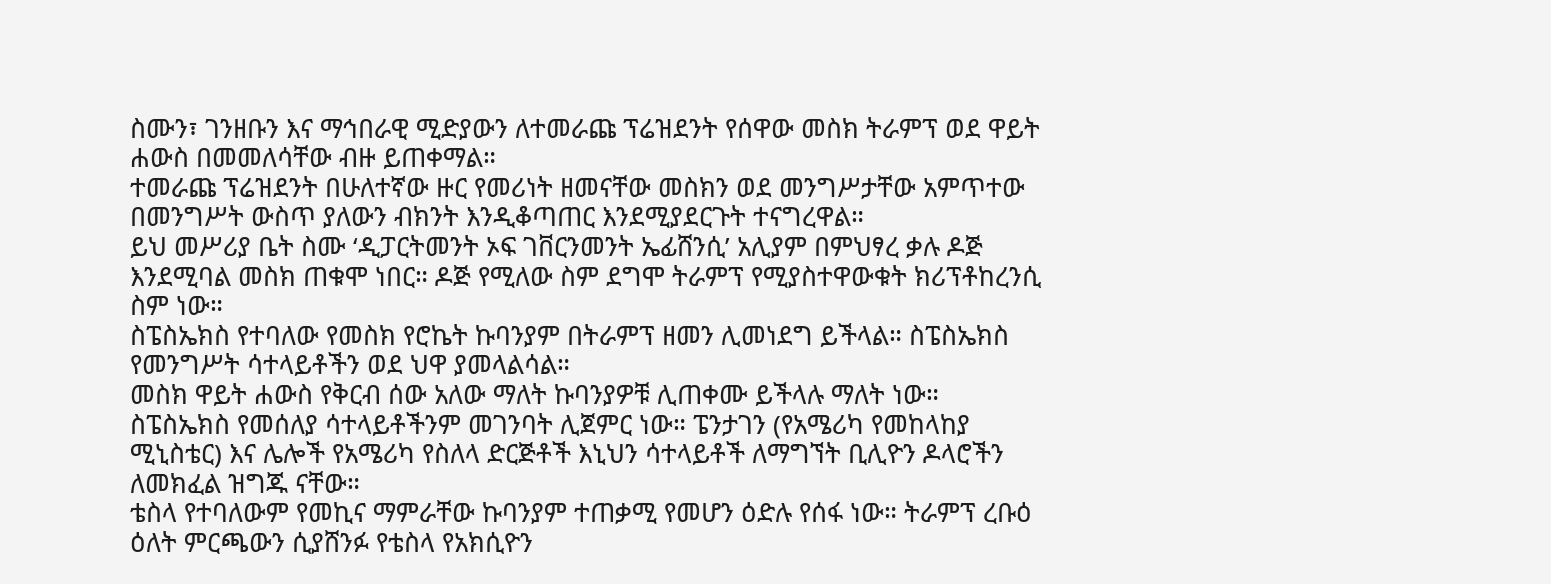ስሙን፣ ገንዘቡን እና ማኅበራዊ ሚድያውን ለተመራጩ ፕሬዝደንት የሰዋው መስክ ትራምፕ ወደ ዋይት ሐውስ በመመለሳቸው ብዙ ይጠቀማል።
ተመራጩ ፕሬዝደንት በሁለተኛው ዙር የመሪነት ዘመናቸው መስክን ወደ መንግሥታቸው አምጥተው በመንግሥት ውስጥ ያለውን ብክንት እንዲቆጣጠር እንደሚያደርጉት ተናግረዋል።
ይህ መሥሪያ ቤት ስሙ ‘ዲፓርትመንት ኦፍ ገቨርንመንት ኤፊሸንሲ’ አሊያም በምህፃረ ቃሉ ዶጅ እንደሚባል መስክ ጠቁሞ ነበር። ዶጅ የሚለው ስም ደግሞ ትራምፕ የሚያስተዋውቁት ክሪፕቶከረንሲ ስም ነው።
ስፔስኤክስ የተባለው የመስክ የሮኬት ኩባንያም በትራምፕ ዘመን ሊመነደግ ይችላል። ስፔስኤክስ የመንግሥት ሳተላይቶችን ወደ ህዋ ያመላልሳል።
መስክ ዋይት ሐውስ የቅርብ ሰው አለው ማለት ኩባንያዎቹ ሊጠቀሙ ይችላሉ ማለት ነው።
ስፔስኤክስ የመሰለያ ሳተላይቶችንም መገንባት ሊጀምር ነው። ፔንታገን (የአሜሪካ የመከላከያ ሚኒስቴር) እና ሌሎች የአሜሪካ የስለላ ድርጅቶች እኒህን ሳተላይቶች ለማግኘት ቢሊዮን ዶላሮችን ለመክፈል ዝግጁ ናቸው።
ቴስላ የተባለውም የመኪና ማምራቸው ኩባንያም ተጠቃሚ የመሆን ዕድሉ የሰፋ ነው። ትራምፕ ረቡዕ ዕለት ምርጫውን ሲያሸንፉ የቴስላ የአክሲዮን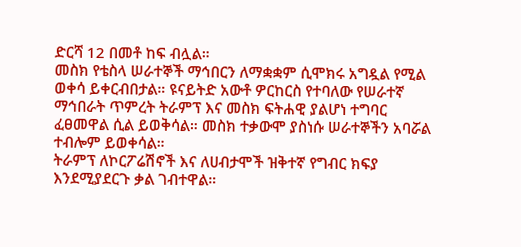ድርሻ 12 በመቶ ከፍ ብሏል።
መስክ የቴስላ ሠራተኞች ማኅበርን ለማቋቋም ሲሞክሩ አግዷል የሚል ወቀሳ ይቀርብበታል። ዩናይትድ አውቶ ዎርከርስ የተባለው የሠራተኛ ማኅበራት ጥምረት ትራምፕ እና መስክ ፍትሐዊ ያልሆነ ተግባር ፈፀመዋል ሲል ይወቅሳል። መስክ ተቃውሞ ያስነሱ ሠራተኞችን አባሯል ተብሎም ይወቀሳል።
ትራምፕ ለኮርፖሬሽኖች እና ለሀብታሞች ዝቅተኛ የግብር ክፍያ እንደሚያደርጉ ቃል ገብተዋል።